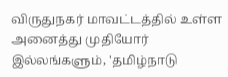விருதுநகர் மாவட்டத்தில் உள்ள அனைத்து முதியோர் இல்லங்களும், 'தமிழ்நாடு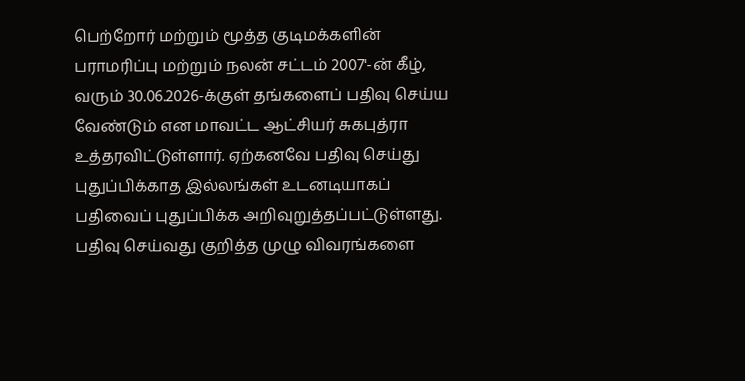பெற்றோர் மற்றும் மூத்த குடிமக்களின் பராமரிப்பு மற்றும் நலன் சட்டம் 2007'-ன் கீழ், வரும் 30.06.2026-க்குள் தங்களைப் பதிவு செய்ய வேண்டும் என மாவட்ட ஆட்சியர் சுகபுத்ரா உத்தரவிட்டுள்ளார். ஏற்கனவே பதிவு செய்து புதுப்பிக்காத இல்லங்கள் உடனடியாகப் பதிவைப் புதுப்பிக்க அறிவுறுத்தப்பட்டுள்ளது. பதிவு செய்வது குறித்த முழு விவரங்களை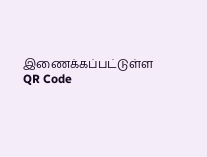இணைக்கப்பட்டுள்ள QR Code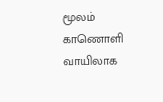மூலம் காணொளி வாயிலாக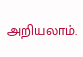அறியலாம்.